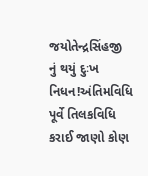જયોતેન્દ્રસિંહજી નું થયું દુઃખ નિધન!અંતિમવિધિ પૂર્વે તિલકવિધિ કરાઈ જાણો કોણ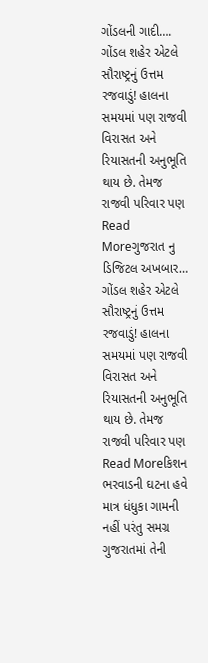ગોંડલની ગાદી….
ગોંડલ શહેર એટલે સૌરાષ્ટ્રનું ઉત્તમ રજવાડું! હાલના સમયમાં પણ રાજવી વિરાસત અને રિયાસતની અનુભૂતિ થાય છે. તેમજ રાજવી પરિવાર પણ
Read Moreગુજરાત નુ ડિજિટલ અખબાર…
ગોંડલ શહેર એટલે સૌરાષ્ટ્રનું ઉત્તમ રજવાડું! હાલના સમયમાં પણ રાજવી વિરાસત અને રિયાસતની અનુભૂતિ થાય છે. તેમજ રાજવી પરિવાર પણ
Read Moreકિશન ભરવાડની ઘટના હવે માત્ર ધંધુકા ગામની નહીં પરંતુ સમગ્ર ગુજરાતમાં તેની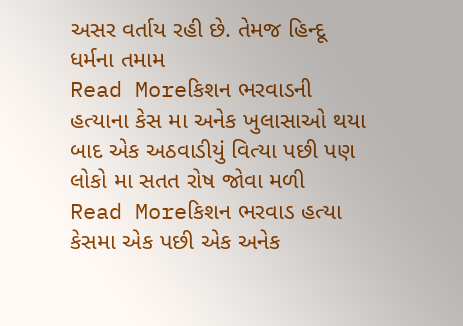અસર વર્તાય રહી છે. તેમજ હિન્દૂ ધર્મના તમામ
Read Moreકિશન ભરવાડની હત્યાના કેસ મા અનેક ખુલાસાઓ થયા બાદ એક અઠવાડીયું વિત્યા પછી પણ લોકો મા સતત રોષ જોવા મળી
Read Moreકિશન ભરવાડ હત્યા કેસમા એક પછી એક અનેક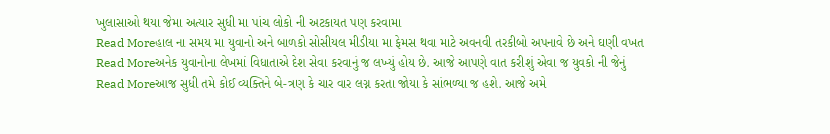ખુલાસાઓ થયા જેમા અત્યાર સુધી મા પાંચ લોકો ની અટકાયત પણ કરવામા
Read Moreહાલ ના સમય મા યુવાનો અને બાળકો સોસીયલ મીડીયા મા ફેમસ થવા માટે અવનવી તરકીબો અપનાવે છે અને ઘણી વખત
Read Moreઅનેક યુવાનોના લેખમાં વિધાતાએ દેશ સેવા કરવાનું જ લખ્યું હોય છે. આજે આપણે વાત કરીશું એવા જ યુવકો ની જેનું
Read Moreઆજ સુધી તમે કોઈ વ્યક્તિને બે-ત્રણ કે ચાર વાર લગ્ન કરતા જોયા કે સાંભળ્યા જ હશે. આજે અમે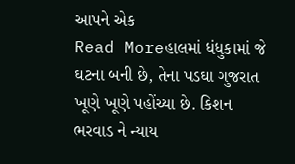આપને એક
Read Moreહાલમાં ધંધુકામાં જે ઘટના બની છે, તેના પડઘા ગુજરાત ખૂણે ખૂણે પહોંચ્યા છે. કિશન ભરવાડ ને ન્યાય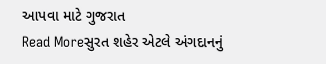આપવા માટે ગુજરાત
Read Moreસુરત શહેર એટલે અંગદાનનું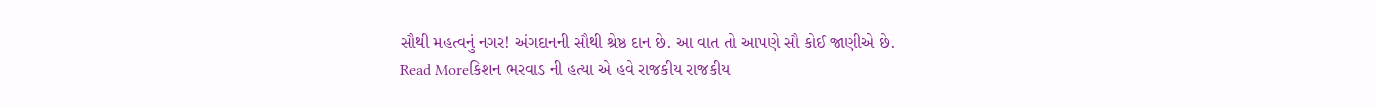સૌથી મહત્વનું નગર! અંગદાનની સૌથી શ્રેષ્ઠ દાન છે. આ વાત તો આપણે સૌ કોઈ જાણીએ છે.
Read Moreકિશન ભરવાડ ની હત્યા એ હવે રાજકીય રાજકીય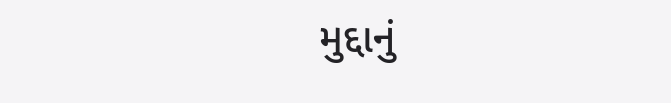મુદ્દાનું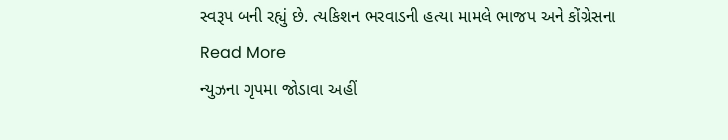સ્વરૂપ બની રહ્યું છે. ત્યકિશન ભરવાડની હત્યા મામલે ભાજપ અને કોંગ્રેસના
Read More
ન્યુઝના ગૃપમા જોડાવા અહીં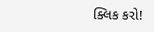ક્લિક કરો!